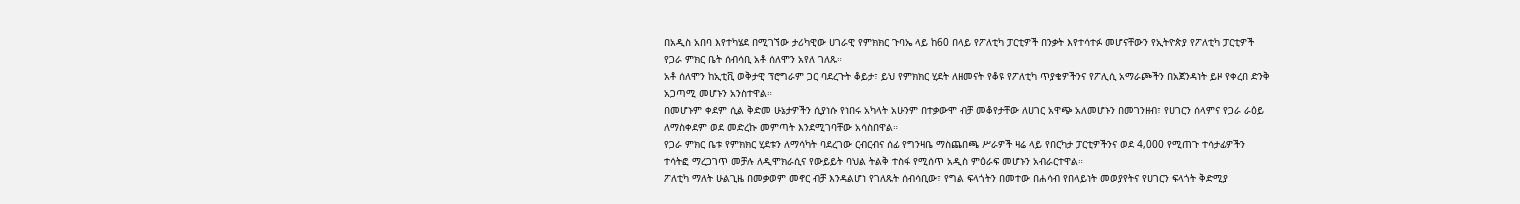በአዲስ አበባ እየተካሄደ በሚገኘው ታሪካዊው ሀገራዊ የምክክር ጉባኤ ላይ ከ60 በላይ የፖለቲካ ፓርቲዎች በንቃት እየተሳተፉ መሆናቸውን የኢትዮጵያ የፖለቲካ ፓርቲዎች የጋራ ምክር ቤት ሰብሳቢ አቶ ሰለሞን አየለ ገለጹ።
አቶ ሰለሞን ከኢቲቪ ወቅታዊ ፕሮግራም ጋር ባደረጉት ቆይታ፣ ይህ የምክክር ሂደት ለዘመናት የቆዩ የፖለቲካ ጥያቄዎችንና የፖሊሲ አማራጮችን በአጀንዳነት ይዞ የቀረበ ድንቅ አጋጣሚ መሆኑን አንስተዋል።
በመሆኑም ቀደም ሲል ቅድመ ሁኔታዎችን ሲያነሱ የነበሩ አካላት አሁንም በተቃውሞ ብቻ መቆየታቸው ለሀገር አዋጭ አለመሆኑን በመገንዘብ፣ የሀገርን ሰላምና የጋራ ራዕይ ለማስቀደም ወደ መድረኩ መምጣት እንደሚገባቸው አሳስበዋል።
የጋራ ምክር ቤቱ የምክክር ሂደቱን ለማሳካት ባደረገው ርብርብና ሰፊ የግንዛቤ ማስጨበጫ ሥራዎች ዛሬ ላይ የበርካታ ፓርቲዎችንና ወደ 4,000 የሚጠጉ ተሳታፊዎችን ተሳትፎ ማረጋገጥ መቻሉ ለዲሞክራሲና የውይይት ባህል ትልቅ ተስፋ የሚሰጥ አዲስ ምዕራፍ መሆኑን አብራርተዋል።
ፖለቲካ ማለት ሁልጊዜ በመቃወም መኖር ብቻ እንዳልሆነ የገለጹት ሰብሳቢው፣ የግል ፍላጎትን በመተው በሐሳብ የበላይነት መወያየትና የሀገርን ፍላጎት ቅድሚያ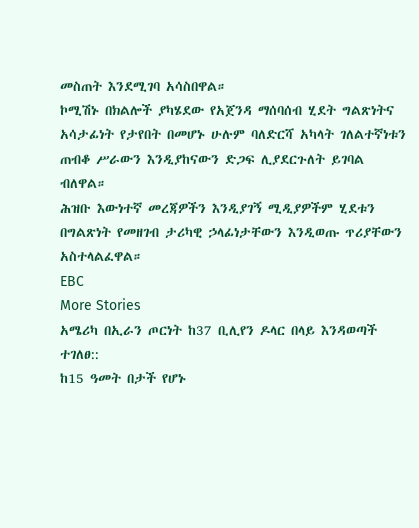መስጠት እንደሚገባ አሳስበዋል።
ኮሚሽኑ በክልሎች ያካሄደው የአጀንዳ ማሰባሰብ ሂደት ግልጽነትና አሳታፊነት የታየበት በመሆኑ ሁሉም ባለድርሻ አካላት ገለልተኛነቱን ጠብቆ ሥራውን እንዲያከናውን ድጋፍ ሊያደርጉለት ይገባል ብለዋል።
ሕዝቡ እውነተኛ መረጃዎችን እንዲያገኝ ሚዲያዎችም ሂደቱን በግልጽነት የመዘገብ ታሪካዊ ኃላፊነታቸውን እንዲወጡ ጥሪያቸውን አስተላልፈዋል።
EBC
More Stories
አሜሪካ በኢራን ጦርነት ከ37 ቢሊየን ዶላር በላይ እንዳወጣች ተገለፀ::
ከ15 ዓመት በታች የሆኑ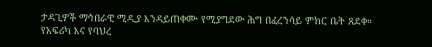ታዳጊዎች ማኅበራዊ ሚዲያ እንዳይጠቀሙ የሚያግደው ሕግ በፈረንሳይ ምክር ቤት ጸደቀ።
የአፍሪካ እና የባህረ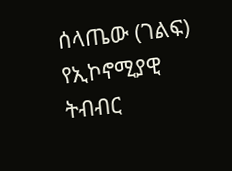ሰላጤው (ገልፍ) የኢኮኖሚያዊ ትብብር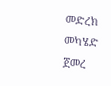መድረክ መካሄድ ጀመረ